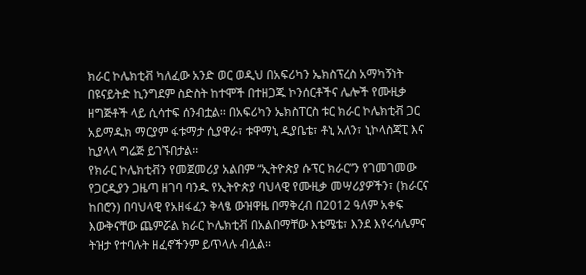ክራር ኮሌክቲቭ ካለፈው አንድ ወር ወዲህ በአፍሪካን ኤክስፕረስ አማካኝነት በዩናይትድ ኪንግደም ስድስት ከተሞች በተዘጋጁ ኮንሰርቶችና ሌሎች የሙዚቃ ዘግጅቶች ላይ ሲሳተፍ ሰንብቷል፡፡ በአፍሪካን ኤክስፐርስ ቱር ክራር ኮሌክቲቭ ጋር አይማዱክ ማርያም ፋቱማታ ሲያዋራ፣ ቱዋማኒ ዲያቤቴ፣ ቶኒ አለን፣ ኒኮላስጃፒ እና ኪያላላ ግሬጅ ይገኙበታል፡፡
የክራር ኮሌክቲቭን የመጀመሪያ አልበም “ኢትዮጵያ ሱፕር ክራር”ን የገመገመው የጋርዲያን ጋዜጣ ዘገባ ባንዱ የኢትዮጵያ ባህላዊ የሙዚቃ መሣሪያዎችን፣ (ክራርና ከበሮን) በባህላዊ የአዘፋፈን ቅላፄ ውዝዋዜ በማቅረብ በ2012 ዓለም አቀፍ እውቅናቸው ጨምሯል ክራር ኮሌክቲቭ በአልበማቸው እቴሜቴ፣ እንደ እየሩሳሌምና ትዝታ የተባሉት ዘፈኖችንም ይጥላሉ ብሏል፡፡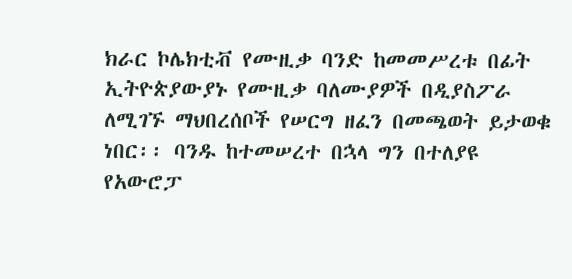ክራር ኮሌክቲቭ የሙዚቃ ባንድ ከመመሥረቱ በፊት ኢትዮጵያውያኑ የሙዚቃ ባለሙያዎች በዲያስፖራ ለሚገኙ ማህበረሰቦች የሠርግ ዘፈን በመጫወት ይታወቁ ነበር፡፡ ባንዱ ከተመሠረተ በኋላ ግን በተለያዩ የአውሮፓ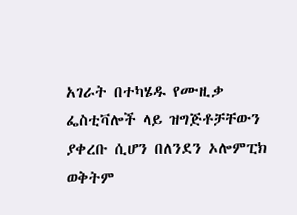አገራት በተካሄዱ የሙዚቃ ፌስቲቫሎች ላይ ዝግጅቶቻቸውን ያቀረቡ ሲሆን በለንደን ኦሎምፒክ ወቅትም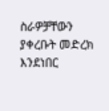ስራዎቻቸውን ያቀረቡት መድረክ እንደነበር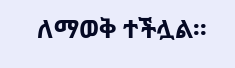ለማወቅ ተችሏል፡፡